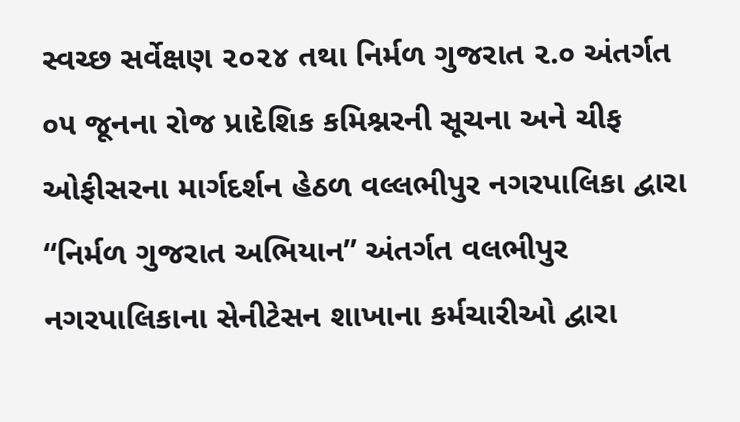સ્વચ્છ સર્વેક્ષણ ૨૦૨૪ તથા નિર્મળ ગુજરાત ૨.૦ અંતર્ગત ૦૫ જૂનના રોજ પ્રાદેશિક કમિશ્નરની સૂચના અને ચીફ ઓફીસરના માર્ગદર્શન હેઠળ વલ્લભીપુર નગરપાલિકા દ્વારા “નિર્મળ ગુજરાત અભિયાન” અંતર્ગત વલભીપુર નગરપાલિકાના સેનીટેસન શાખાના કર્મચારીઓ દ્વારા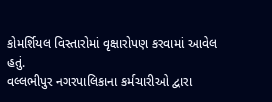કોમર્શિયલ વિસ્તારોમાં વૃક્ષારોપણ કરવામાં આવેલ હતું.
વલ્લભીપુર નગરપાલિકાના કર્મચારીઓ દ્વારા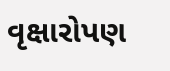વૃક્ષારોપણ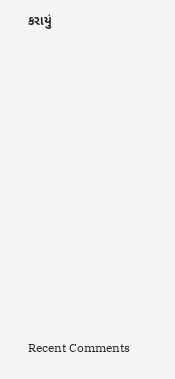કરાયું

















Recent Comments